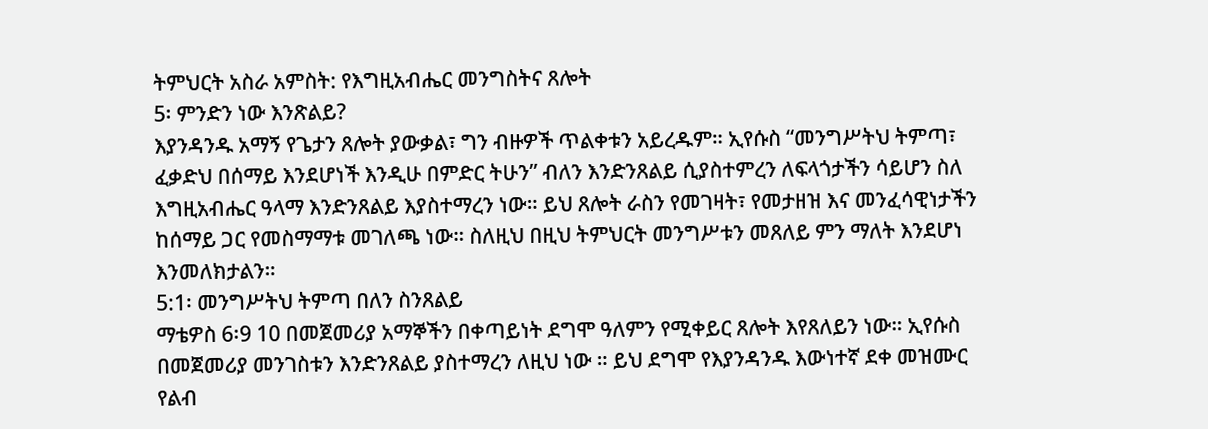ትምህርት አስራ አምስት: የእግዚአብሔር መንግስትና ጸሎት
5፡ ምንድን ነው እንጽልይ?
እያንዳንዱ አማኝ የጌታን ጸሎት ያውቃል፣ ግን ብዙዎች ጥልቀቱን አይረዱም። ኢየሱስ “መንግሥትህ ትምጣ፣ ፈቃድህ በሰማይ እንደሆነች እንዲሁ በምድር ትሁን” ብለን እንድንጸልይ ሲያስተምረን ለፍላጎታችን ሳይሆን ስለ እግዚአብሔር ዓላማ እንድንጸልይ እያስተማረን ነው። ይህ ጸሎት ራስን የመገዛት፣ የመታዘዝ እና መንፈሳዊነታችን ከሰማይ ጋር የመስማማቱ መገለጫ ነው። ስለዚህ በዚህ ትምህርት መንግሥቱን መጸለይ ምን ማለት እንደሆነ እንመለክታልን።
5:1፡ መንግሥትህ ትምጣ በለን ስንጸልይ
ማቴዎስ 6፡9 10 በመጀመሪያ አማኞችን በቀጣይነት ደግሞ ዓለምን የሚቀይር ጸሎት እየጸለይን ነው። ኢየሱስ በመጀመሪያ መንገስቱን እንድንጸልይ ያስተማረን ለዚህ ነው ። ይህ ደግሞ የእያንዳንዱ እውነተኛ ደቀ መዝሙር የልብ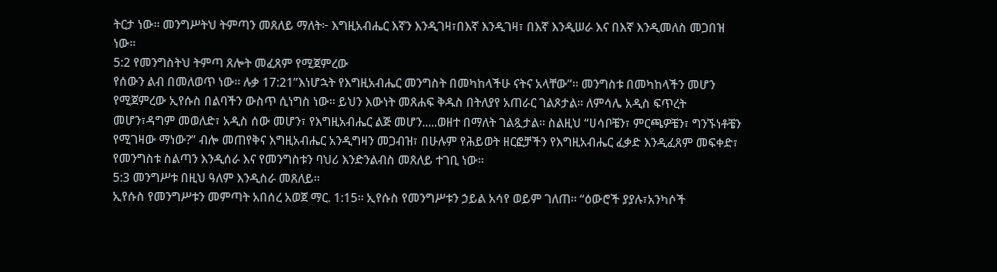ትርታ ነው። መንግሥትህ ትምጣን መጸለይ ማለት፦ እግዚአብሔር እኛን እንዲገዛ፣በእኛ እንዲገዛ፣ በእኛ እንዲሠራ እና በእኛ እንዲመለስ መጋበዝ ነው።
5:2 የመንግስትህ ትምጣ ጸሎት መፈጸም የሚጀምረው
የሰውን ልብ በመለወጥ ነው። ሉቃ 17:21”እነሆኋት የእግዚአብሔር መንግስት በመካከላችሁ ናትና አላቸው”። መንግስቱ በመካከላችን መሆን የሚጀምረው ኢየሱስ በልባችን ውስጥ ሲነግስ ነው። ይህን እውነት መጸሐፍ ቅዱስ በትለያየ አጠራር ገልጾታል። ለምሳሌ አዲስ ፍጥረት መሆን፣ዳግም መወለድ፣ አዲስ ሰው መሆን፣ የእግዚአብሔር ልጅ መሆን.....ወዘተ በማለት ገልጿታል። ስልዚህ “ሀሳቦቼን፣ ምርጫዎቼን፣ ግንኙነቶቼን የሚገዛው ማነው?” ብሎ መጠየቅና እግዚአብሔር አንዲግዛን መጋብዝ፣ በሁሉም የሕይወት ዘርፎቻችን የእግዚአብሔር ፈቃድ እንዲፈጸም መፍቀድ፣ የመንግስቱ ስልጣን እንዲሰራ እና የመንግስቱን ባህሪ እንድንልብስ መጸለይ ተገቢ ነው።
5:3 መንግሥቱ በዚህ ዓለም እንዲስራ መጸለይ።
ኢየሱስ የመንግሥቱን መምጣት አበሰረ አወጀ ማር. 1:15። ኢየሱስ የመንግሥቱን ኃይል አሳየ ወይም ገለጠ። “ዕውሮች ያያሉ፣አንካሶች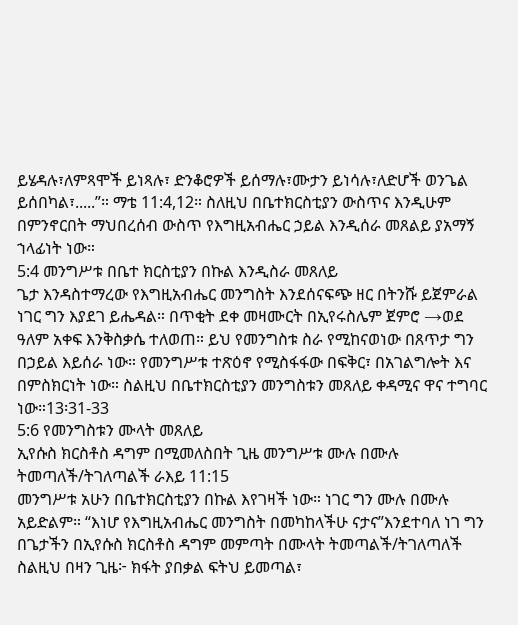ይሄዳሉ፣ለምጻሞች ይነጻሉ፣ ድንቆሮዎች ይሰማሉ፣ሙታን ይነሳሉ፣ለድሆች ወንጌል ይሰበካል፣.....”። ማቴ 11:4,12። ስለዚህ በቤተክርስቲያን ውስጥና እንዲሁም በምንኖርበት ማህበረሰብ ውስጥ የእግዚአብሔር ኃይል እንዲሰራ መጸልይ ያአማኝ ኀላፊነት ነው።
5:4 መንግሥቱ በቤተ ክርስቲያን በኩል እንዲስራ መጸለይ
ጌታ እንዳስተማረው የእግዚአብሔር መንግስት እንደሰናፍጭ ዘር በትንሹ ይጀምራል ነገር ግን እያደገ ይሔዳል። በጥቂት ደቀ መዛሙርት በኢየሩስሌም ጀምሮ →ወደ ዓለም አቀፍ እንቅስቃሴ ተለወጠ። ይህ የመንግስቱ ስራ የሚከናወነው በጸጥታ ግን በኃይል እይሰራ ነው። የመንግሥቱ ተጽዕኖ የሚስፋፋው በፍቅር፣ በአገልግሎት እና በምስክርነት ነው። ስልዚህ በቤተክርስቲያን መንግስቱን መጸለይ ቀዳሚና ዋና ተግባር ነው።13፡31-33
5:6 የመንግስቱን ሙላት መጸለይ
ኢየሱስ ክርስቶስ ዳግም በሚመለስበት ጊዜ መንግሥቱ ሙሉ በሙሉ ትመጣለች/ትገለጣልች ራእይ 11:15
መንግሥቱ አሁን በቤተክርስቲያን በኩል እየገዛች ነው። ነገር ግን ሙሉ በሙሉ አይድልም። “እነሆ የእግዚአብሔር መንግስት በመካከላችሁ ናታና”እንደተባለ ነገ ግን በጌታችን በኢየሱስ ክርስቶስ ዳግም መምጣት በሙላት ትመጣልች/ትገለጣለች ስልዚህ በዛን ጊዜ፦ ክፋት ያበቃል ፍትህ ይመጣል፣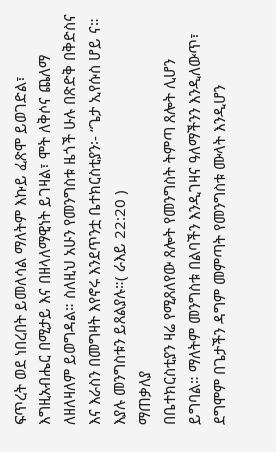ፍጥረት ወደ ነበረበት ይመለሳል ማለትም እኩይ ፈጽሞ ይወገድል፣ እግዚአብሔር በሚታይ እና በዘላለማዊነት ይገዛል፣ ሞት ለቅሶና ጨለማ ለዘለዛለም ይወግዳል። ስለዚህ አሁን የመንግስቱ ዜጎች ሁሉ በጽድቅ በቅድስና እና እራስን በመግዛት እየኖሩ እንደጥንቷ ቤተክርስቲያን፡- “ጌታ ኢየሱስ ሆይ ና። እያሉ መንግስቱን ይጸልያሉ።( ራእይ 22:20 )
ማጠቃለያ
በቤተክርስቲያን ዛሬ የሚጸለየው ጸሎት የመንግስት ትምጣ ጸሎት ሊሆን ይግባል። ማለትም መንግስቱ በልባችን እንዲገዛና ዓለማችንን እንዲለውጥ፣ ደግሞም በጌታችን ዳግም መምጣት የመንግስቱ ሙላት እንዲሆን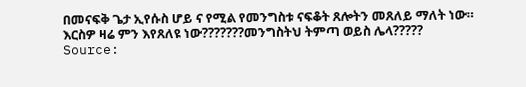በመናፍቅ ጌታ ኢየሱስ ሆይ ና የሚል የመንግስቱ ናፍቆት ጸሎትን መጸለይ ማለት ነው። እርስዎ ዛሬ ምን እየጸለዩ ነው???????መንግስትህ ትምጣ ወይስ ሌላ?????
Source: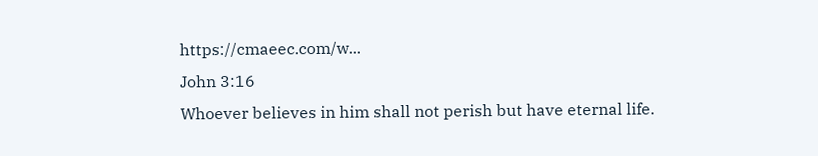https://cmaeec.com/w...
John 3:16
Whoever believes in him shall not perish but have eternal life.